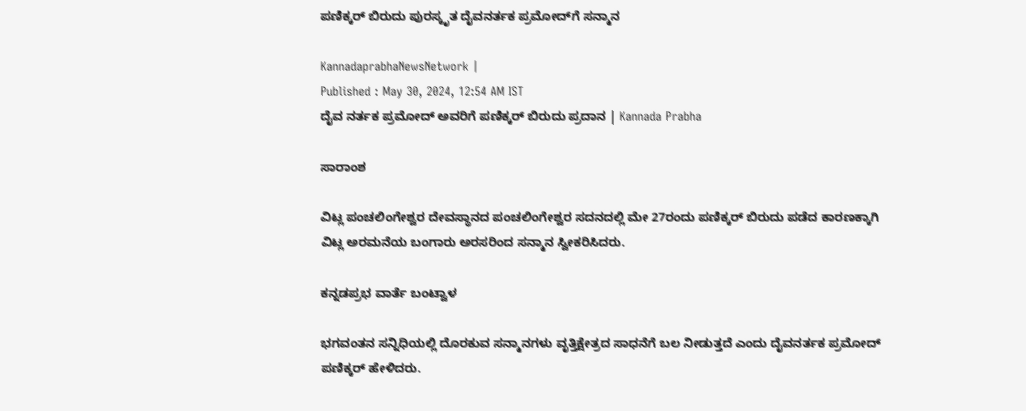ಪಣಿಕ್ಕರ್‌ ಬಿರುದು ಪುರಸ್ಕೃತ ದೈವನರ್ತಕ ಪ್ರಮೋದ್‌ಗೆ ಸನ್ಮಾನ

KannadaprabhaNewsNetwork |
Published : May 30, 2024, 12:54 AM IST
ದೈವ ನರ್ತಕ ಪ್ರಮೋದ್‌ ಅವರಿಗೆ ಪಣಿಕ್ಕರ್‌ ಬಿರುದು ಪ್ರದಾನ | Kannada Prabha

ಸಾರಾಂಶ

ವಿಟ್ಲ ಪಂಚಲಿಂಗೇಶ್ವರ ದೇವಸ್ಥಾನದ ಪಂಚಲಿಂಗೇಶ್ವರ ಸದನದಲ್ಲಿ ಮೇ 27ರಂದು‌ ಪಣಿಕ್ಕರ್ ಬಿರುದು ಪಡೆದ ಕಾರಣಕ್ಕಾಗಿ ವಿಟ್ಲ ಅರಮನೆಯ ಬಂಗಾರು ಅರಸರಿಂದ ಸನ್ಮಾನ ಸ್ವೀಕರಿಸಿದರು.

ಕನ್ನಡಪ್ರಭ ವಾರ್ತೆ ಬಂಟ್ವಾಳ

ಭಗವಂತನ ಸನ್ನಿಧಿಯಲ್ಲಿ ದೊರಕುವ ಸನ್ಮಾನಗಳು ವೃತ್ತಿಕ್ಷೇತ್ರದ ಸಾಧನೆಗೆ ಬಲ ನೀಡುತ್ತದೆ ಎಂದು ದೈವನರ್ತಕ ಪ್ರಮೋದ್ ಪಣಿಕ್ಕರ್ ಹೇಳಿದರು.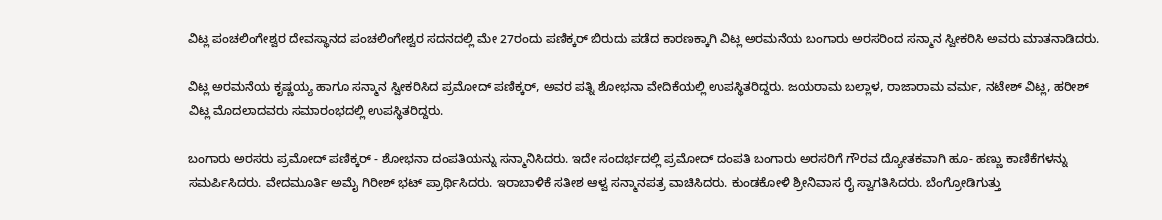ವಿಟ್ಲ ಪಂಚಲಿಂಗೇಶ್ವರ ದೇವಸ್ಥಾನದ ಪಂಚಲಿಂಗೇಶ್ವರ ಸದನದಲ್ಲಿ ಮೇ 27ರಂದು‌ ಪಣಿಕ್ಕರ್ ಬಿರುದು ಪಡೆದ ಕಾರಣಕ್ಕಾಗಿ ವಿಟ್ಲ ಅರಮನೆಯ ಬಂಗಾರು ಅರಸರಿಂದ ಸನ್ಮಾನ ಸ್ವೀಕರಿಸಿ ಅವರು ಮಾತನಾಡಿದರು.

ವಿಟ್ಲ ಅರಮನೆಯ ಕೃಷ್ಣಯ್ಯ ಹಾಗೂ ಸನ್ಮಾನ ಸ್ವೀಕರಿಸಿದ ಪ್ರಮೋದ್ ಪಣಿಕ್ಕರ್, ಅವರ ಪತ್ನಿ ಶೋಭನಾ ವೇದಿಕೆಯಲ್ಲಿ ಉಪಸ್ಥಿತರಿದ್ದರು. ಜಯರಾಮ ಬಲ್ಲಾಳ, ರಾಜಾರಾಮ ವರ್ಮ, ನಟೇಶ್ ವಿಟ್ಲ, ಹರೀಶ್ ವಿಟ್ಲ ಮೊದಲಾದವರು ಸಮಾರಂಭದಲ್ಲಿ ಉಪಸ್ಥಿತರಿದ್ದರು.

ಬಂಗಾರು ಅರಸರು ಪ್ರಮೋದ್ ಪಣಿಕ್ಕರ್ - ಶೋಭನಾ ದಂಪತಿಯನ್ನು ಸನ್ಮಾನಿಸಿದರು. ಇದೇ ಸಂದರ್ಭದಲ್ಲಿ ಪ್ರಮೋದ್ ದಂಪತಿ ಬಂಗಾರು ಅರಸರಿಗೆ ಗೌರವ ದ್ಯೋತಕವಾಗಿ ಹೂ- ಹಣ್ಣು ಕಾಣಿಕೆಗಳನ್ನು ಸಮರ್ಪಿಸಿದರು. ವೇದಮೂರ್ತಿ ಅಮೈ ಗಿರೀಶ್ ಭಟ್ ಪ್ರಾರ್ಥಿಸಿದರು. ಇರಾಬಾಳಿಕೆ ಸತೀಶ ಆಳ್ವ ಸನ್ಮಾನಪತ್ರ ವಾಚಿಸಿದರು. ಕುಂಡಕೋಳಿ ಶ್ರೀನಿವಾಸ ರೈ ಸ್ವಾಗತಿಸಿದರು. ಬೆಂಗ್ರೋಡಿಗುತ್ತು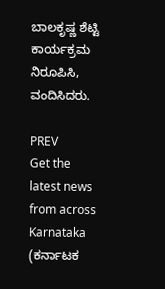ಬಾಲಕೃಷ್ಣ ಶೆಟ್ಟಿ ಕಾರ್ಯಕ್ರಮ ನಿರೂಪಿಸಿ, ವಂದಿಸಿದರು.

PREV
Get the latest news from across Karnataka (ಕರ್ನಾಟಕ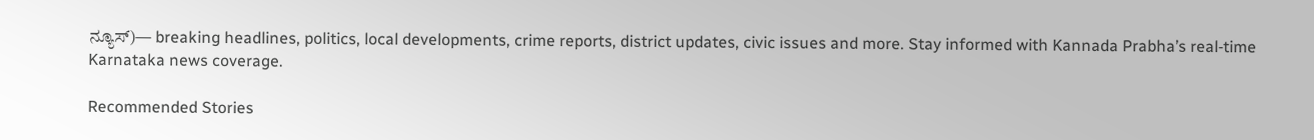ನ್ಯೂಸ್)— breaking headlines, politics, local developments, crime reports, district updates, civic issues and more. Stay informed with Kannada Prabha’s real‑time Karnataka news coverage.

Recommended Stories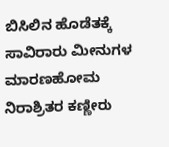ಬಿಸಿಲಿನ ಹೊಡೆತಕ್ಕೆ ಸಾವಿರಾರು ಮೀನುಗಳ ಮಾರಣಹೋಮ
ನಿರಾಶ್ರಿತರ ಕಣ್ಣೀರು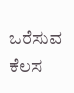ಒರೆಸುವ ಕೆಲಸ